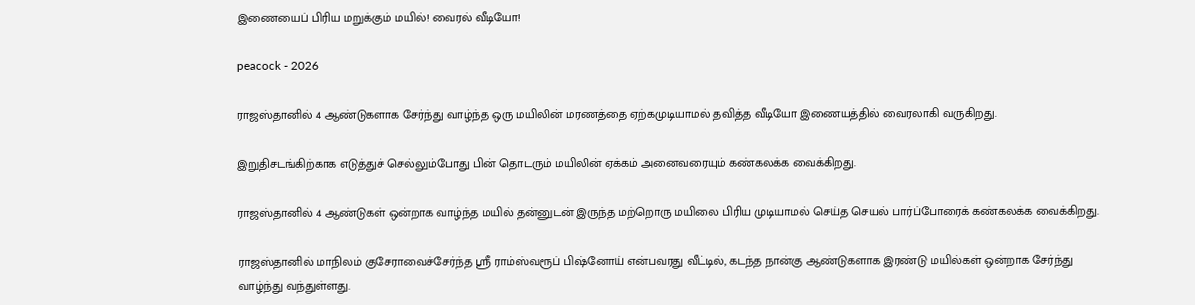இணையைப் பிரிய மறுக்கும் மயில்! வைரல் வீடியோ!

peacock - 2026

ராஜஸ்தானில் 4 ஆண்டுகளாக சேர்ந்து வாழ்ந்த ஒரு மயிலின் மரணத்தை ஏற்கமுடியாமல் தவித்த வீடியோ இணையத்தில் வைரலாகி வருகிறது.

இறுதிசடங்கிற்காக எடுத்துச் செல்லும்போது பின் தொடரும் மயிலின் ஏக்கம் அனைவரையும் கண்கலக்க வைக்கிறது.

ராஜஸ்தானில் 4 ஆண்டுகள் ஒன்றாக வாழ்ந்த மயில் தன்னுடன் இருந்த மற்றொரு மயிலை பிரிய முடியாமல் செய்த செயல் பார்ப்போரைக் கண்கலக்க வைக்கிறது.

ராஜஸ்தானில் மாநிலம் குசேராவைச்சேர்ந்த ஸ்ரீ ராம்ஸ்வரூப் பிஷ்னோய் என்பவரது வீட்டில், கடந்த நான்கு ஆண்டுகளாக இரண்டு மயில்கள் ஒன்றாக சேர்ந்து வாழ்ந்து வந்துள்ளது.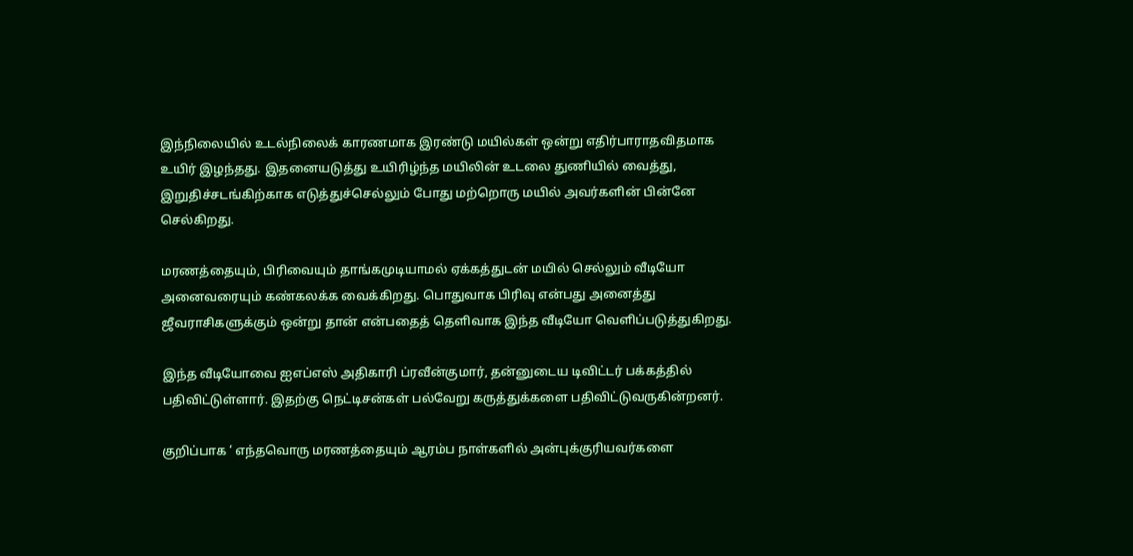இந்நிலையில் உடல்நிலைக் காரணமாக இரண்டு மயில்கள் ஒன்று எதிர்பாராதவிதமாக உயிர் இழந்தது. இதனையடுத்து உயிரிழ்ந்த மயிலின் உடலை துணியில் வைத்து, இறுதிச்சடங்கிற்காக எடுத்துச்செல்லும் போது மற்றொரு மயில் அவர்களின் பின்னே செல்கிறது.

மரணத்தையும், பிரிவையும் தாங்கமுடியாமல் ஏக்கத்துடன் மயில் செல்லும் வீடியோ அனைவரையும் கண்கலக்க வைக்கிறது. பொதுவாக பிரிவு என்பது அனைத்து ஜீவராசிகளுக்கும் ஒன்று தான் என்பதைத் தெளிவாக இந்த வீடியோ வெளிப்படுத்துகிறது.

இந்த வீடியோவை ஐஎப்எஸ் அதிகாரி ப்ரவீன்குமார், தன்னுடைய டிவிட்டர் பக்கத்தில் பதிவிட்டுள்ளார். இதற்கு நெட்டிசன்கள் பல்வேறு கருத்துக்களை பதிவிட்டுவருகின்றனர்.

குறிப்பாக ‘ எந்தவொரு மரணத்தையும் ஆரம்ப நாள்களில் அன்புக்குரியவர்களை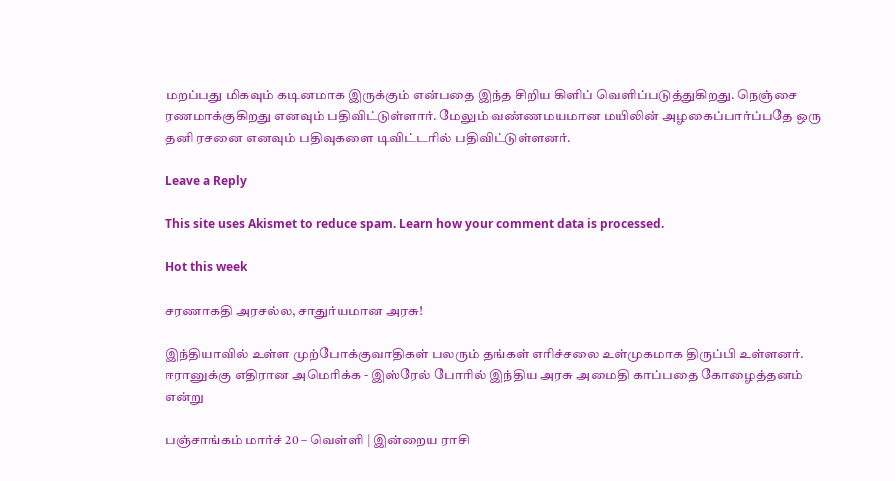மறப்பது மிகவும் கடினமாக இருக்கும் என்பதை இந்த சிறிய கிளிப் வெளிப்படுத்துகிறது. நெஞ்சை ரணமாக்குகிறது எனவும் பதிவிட்டுள்ளார். மேலும் வண்ணமயமான மயிலின் அழகைப்பார்ப்பதே ஒரு தனி ரசனை எனவும் பதிவுகளை டிவிட்டரில் பதிவிட்டுள்ளனர்.

Leave a Reply

This site uses Akismet to reduce spam. Learn how your comment data is processed.

Hot this week

சரணாகதி அரசல்ல, சாதுர்யமான அரசு!

இந்தியாவில் உள்ள முற்போக்குவாதிகள் பலரும் தங்கள் எரிச்சலை உள்முகமாக திருப்பி உள்ளனர். ஈரானுக்கு எதிரான அமெரிக்க - இஸ்ரேல் போரில் இந்திய அரசு அமைதி காப்பதை கோழைத்தனம் என்று

பஞ்சாங்கம் மார்ச் 20 – வெள்ளி | இன்றைய ராசி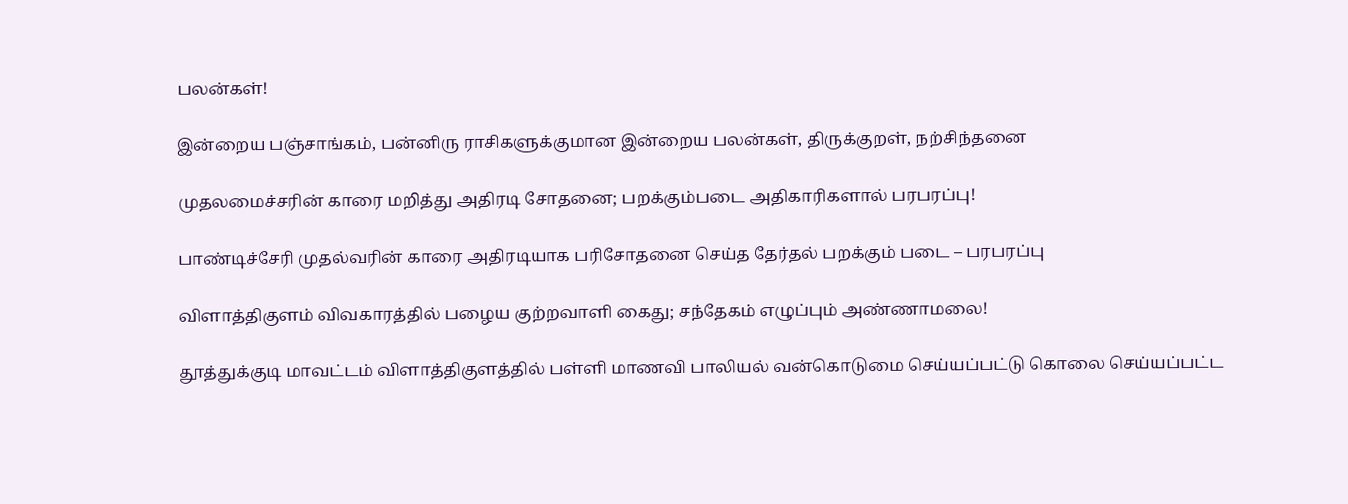பலன்கள்!

இன்றைய பஞ்சாங்கம், பன்னிரு ராசிகளுக்குமான இன்றைய பலன்கள், திருக்குறள், நற்சிந்தனை

முதலமைச்சரின் காரை மறித்து அதிரடி சோதனை; பறக்கும்படை அதிகாரிகளால் பரபரப்பு!

பாண்டிச்சேரி முதல்வரின் காரை அதிரடியாக பரிசோதனை செய்த தேர்தல் பறக்கும் படை – பரபரப்பு

விளாத்திகுளம் விவகாரத்தில் பழைய குற்றவாளி கைது; சந்தேகம் எழுப்பும் அண்ணாமலை!

தூத்துக்குடி மாவட்டம் விளாத்திகுளத்தில் பள்ளி மாணவி பாலியல் வன்கொடுமை செய்யப்பட்டு கொலை செய்யப்பட்ட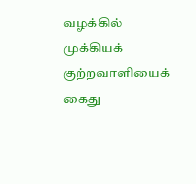வழக்கில் முக்கியக் குற்றவாளியைக் கைது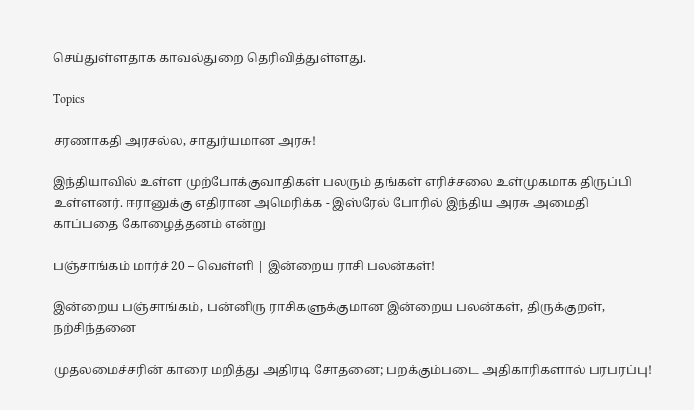செய்துள்ளதாக காவல்துறை தெரிவித்துள்ளது.

Topics

சரணாகதி அரசல்ல, சாதுர்யமான அரசு!

இந்தியாவில் உள்ள முற்போக்குவாதிகள் பலரும் தங்கள் எரிச்சலை உள்முகமாக திருப்பி உள்ளனர். ஈரானுக்கு எதிரான அமெரிக்க - இஸ்ரேல் போரில் இந்திய அரசு அமைதி காப்பதை கோழைத்தனம் என்று

பஞ்சாங்கம் மார்ச் 20 – வெள்ளி | இன்றைய ராசி பலன்கள்!

இன்றைய பஞ்சாங்கம், பன்னிரு ராசிகளுக்குமான இன்றைய பலன்கள், திருக்குறள், நற்சிந்தனை

முதலமைச்சரின் காரை மறித்து அதிரடி சோதனை; பறக்கும்படை அதிகாரிகளால் பரபரப்பு!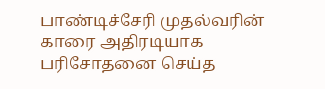பாண்டிச்சேரி முதல்வரின் காரை அதிரடியாக பரிசோதனை செய்த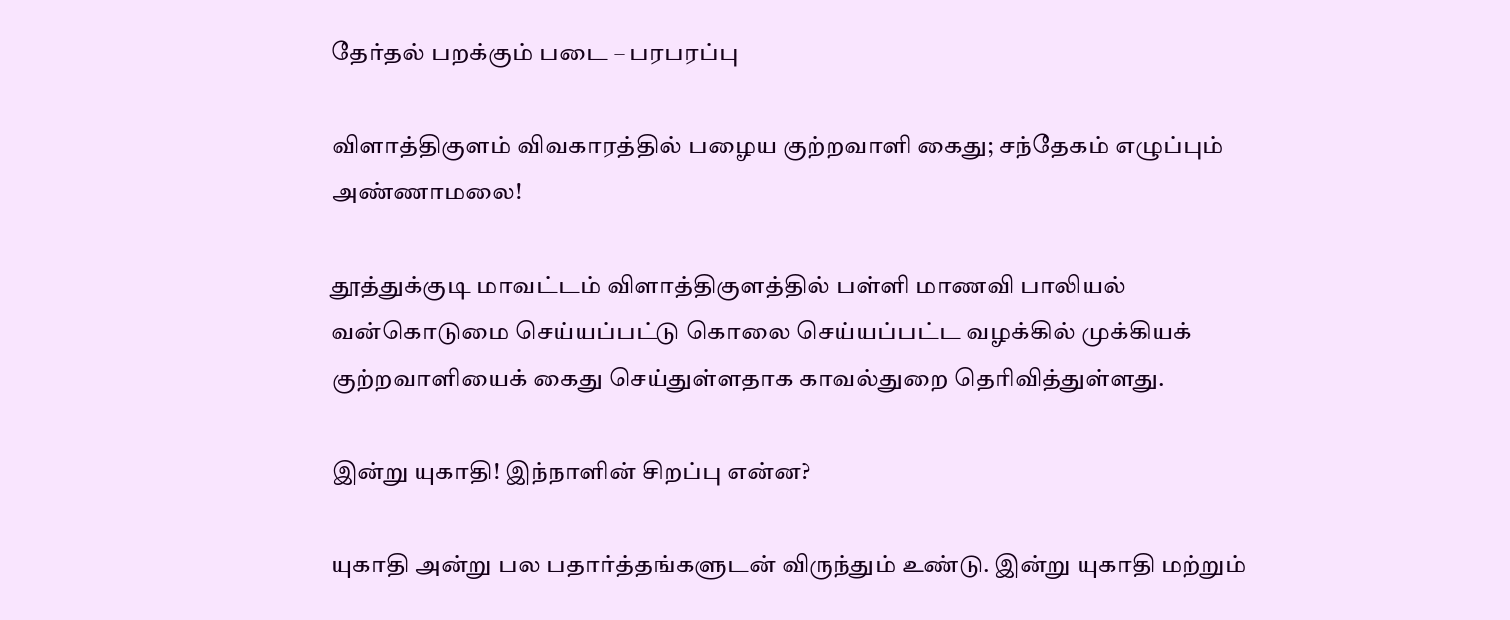தேர்தல் பறக்கும் படை – பரபரப்பு

விளாத்திகுளம் விவகாரத்தில் பழைய குற்றவாளி கைது; சந்தேகம் எழுப்பும் அண்ணாமலை!

தூத்துக்குடி மாவட்டம் விளாத்திகுளத்தில் பள்ளி மாணவி பாலியல் வன்கொடுமை செய்யப்பட்டு கொலை செய்யப்பட்ட வழக்கில் முக்கியக் குற்றவாளியைக் கைது செய்துள்ளதாக காவல்துறை தெரிவித்துள்ளது.

இன்று யுகாதி! இந்நாளின் சிறப்பு என்ன?

யுகாதி அன்று பல பதார்த்தங்களுடன் விருந்தும் உண்டு. இன்று யுகாதி மற்றும்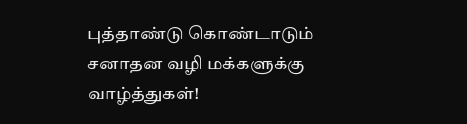புத்தாண்டு கொண்டாடும் சனாதன வழி மக்களுக்கு வாழ்த்துகள்!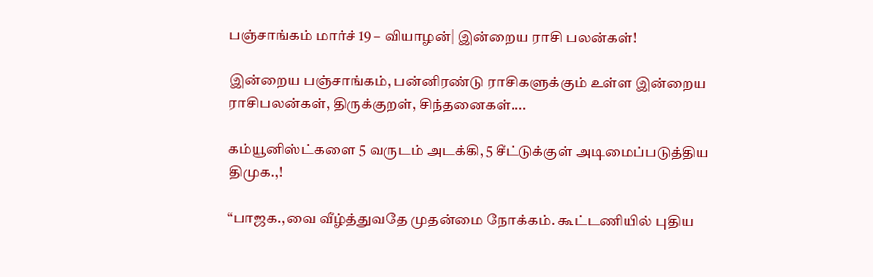பஞ்சாங்கம் மார்ச் 19 – வியாழன்| இன்றைய ராசி பலன்கள்!

இன்றைய பஞ்சாங்கம், பன்னிரண்டு ராசிகளுக்கும் உள்ள இன்றைய ராசிபலன்கள், திருக்குறள், சிந்தனைகள்....

கம்யூனிஸ்ட்களை 5 வருடம் அடக்கி, 5 சீட்டுக்குள் அடிமைப்படுத்திய திமுக.,!

“பாஜக.,வை வீழ்த்துவதே முதன்மை நோக்கம். கூட்டணியில் புதிய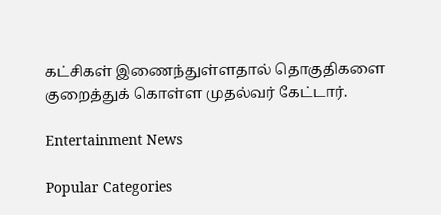கட்சிகள் இணைந்துள்ளதால் தொகுதிகளை குறைத்துக் கொள்ள முதல்வர் கேட்டார்.

Entertainment News

Popular Categories